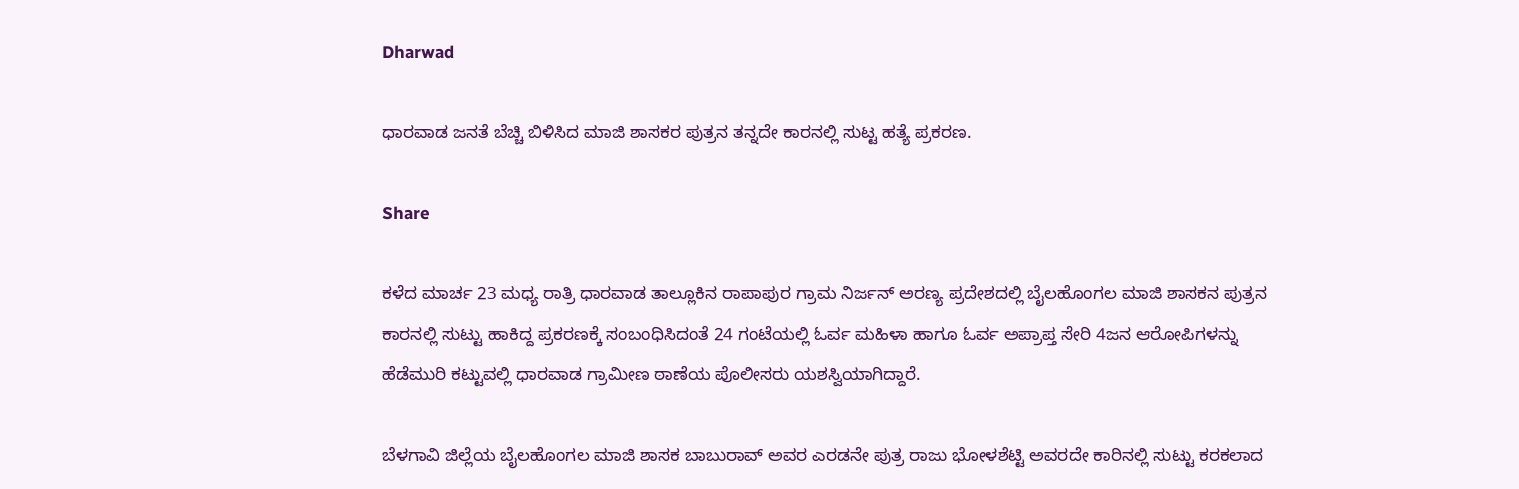Dharwad

ಧಾರವಾಡ ಜನತೆ ಬೆಚ್ಚಿ ಬಿಳಿಸಿದ ಮಾಜಿ ಶಾಸಕರ ಪುತ್ರನ ತನ್ನದೇ ಕಾರನಲ್ಲಿ ಸುಟ್ಟ ಹತ್ಯೆ ಪ್ರಕರಣ.

Share

ಕಳೆದ ಮಾರ್ಚ 23 ಮಧ್ಯ ರಾತ್ರಿ ಧಾರವಾಡ ತಾಲ್ಲೂಕಿನ ರಾಪಾಪುರ ಗ್ರಾಮ ನಿರ್ಜನ್ ಅರಣ್ಯ ಪ್ರದೇಶದಲ್ಲಿ ಬೈಲಹೊಂಗಲ ಮಾಜಿ ಶಾಸಕನ ಪುತ್ರನ ಕಾರನಲ್ಲಿ ಸುಟ್ಟು ಹಾಕಿದ್ದ ಪ್ರಕರಣಕ್ಕೆ ಸಂಬಂಧಿಸಿದಂತೆ 24 ಗಂಟೆಯಲ್ಲಿ ಓರ್ವ ಮಹಿಳಾ ಹಾಗೂ ಓರ್ವ ಅಪ್ರಾಪ್ತ ಸೇರಿ 4ಜನ ಆರೋಪಿಗಳನ್ನು ಹೆಡೆಮುರಿ ಕಟ್ಟುವಲ್ಲಿ ಧಾರವಾಡ ಗ್ರಾಮೀಣ ಠಾಣೆಯ ಪೊಲೀಸರು ಯಶಸ್ವಿಯಾಗಿದ್ದಾರೆ.

ಬೆಳಗಾವಿ ಜಿಲ್ಲೆಯ ಬೈಲಹೊಂಗಲ ಮಾಜಿ ಶಾಸಕ ಬಾಬುರಾವ್ ಅವರ ಎರಡನೇ ಪುತ್ರ ರಾಜು ಭೋಳಶೆಟ್ಟಿ ಅವರದೇ ಕಾರಿನಲ್ಲಿ ಸುಟ್ಟು ಕರಕಲಾದ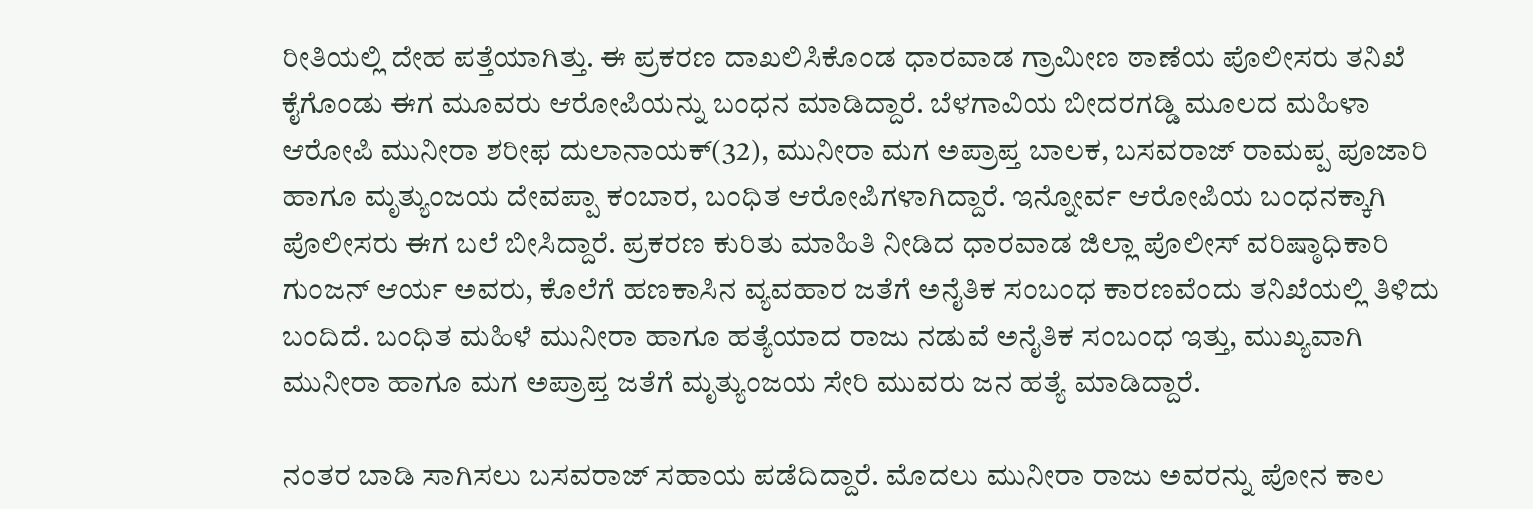ರೀತಿಯಲ್ಲಿ ದೇಹ ಪತ್ತೆಯಾಗಿತ್ತು. ಈ ಪ್ರಕರಣ ದಾಖಲಿಸಿಕೊಂಡ ಧಾರವಾಡ ಗ್ರಾಮೀಣ ಠಾಣೆಯ ಪೊಲೀಸರು ತನಿಖೆ ಕೈಗೊಂಡು ಈಗ ಮೂವರು ಆರೋಪಿಯನ್ನು ಬಂಧನ ಮಾಡಿದ್ದಾರೆ. ಬೆಳಗಾವಿಯ ಬೀದರಗಡ್ಡಿ ಮೂಲದ ಮಹಿಳಾ ಆರೋಪಿ ಮುನೀರಾ ಶರೀಫ ದುಲಾನಾಯಕ್(32), ಮುನೀರಾ ಮಗ ಅಪ್ರಾಪ್ತ ಬಾಲಕ, ಬಸವರಾಜ್ ರಾಮಪ್ಪ ಪೂಜಾರಿ ಹಾಗೂ ಮೃತ್ಯುಂಜಯ ದೇವಪ್ಪಾ ಕಂಬಾರ, ಬಂಧಿತ ಆರೋಪಿಗಳಾಗಿದ್ದಾರೆ. ಇನ್ನೋರ್ವ ಆರೋಪಿಯ ಬಂಧನಕ್ಕಾಗಿ ಪೊಲೀಸರು ಈಗ ಬಲೆ ಬೀಸಿದ್ದಾರೆ. ಪ್ರಕರಣ ಕುರಿತು ಮಾಹಿತಿ ನೀಡಿದ ಧಾರವಾಡ ಜಿಲ್ಲಾ ಪೊಲೀಸ್ ವರಿಷ್ಠಾಧಿಕಾರಿ ಗುಂಜನ್ ಆರ್ಯ ಅವರು, ಕೊಲೆಗೆ ಹಣಕಾಸಿನ ವ್ಯವಹಾರ ಜತೆಗೆ ಅನೈತಿಕ ಸಂಬಂಧ ಕಾರಣವೆಂದು ತನಿಖೆಯಲ್ಲಿ ತಿಳಿದು ಬಂದಿದೆ. ಬಂಧಿತ ಮಹಿಳೆ ಮುನೀರಾ ಹಾಗೂ ಹತ್ಯೆಯಾದ ರಾಜು ನಡುವೆ ಅನೈತಿಕ ಸಂಬಂಧ ಇತ್ತು, ಮುಖ್ಯವಾಗಿ ಮುನೀರಾ ಹಾಗೂ ಮಗ ಅಪ್ರಾಪ್ತ ಜತೆಗೆ ಮೃತ್ಯುಂಜಯ ಸೇರಿ ಮುವರು ಜನ ಹತ್ಯೆ ಮಾಡಿದ್ದಾರೆ.

ನಂತರ ಬಾಡಿ ಸಾಗಿಸಲು ಬಸವರಾಜ್ ಸಹಾಯ ಪಡೆದಿದ್ದಾರೆ. ಮೊದಲು ಮುನೀರಾ ರಾಜು ಅವರನ್ನು ಪೋನ ಕಾಲ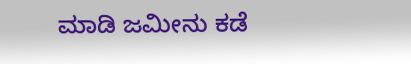ಮಾಡಿ ಜಮೀನು ಕಡೆ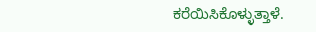ಕರೆಯಿಸಿಕೊಳ್ಳುತ್ತಾಳೆ.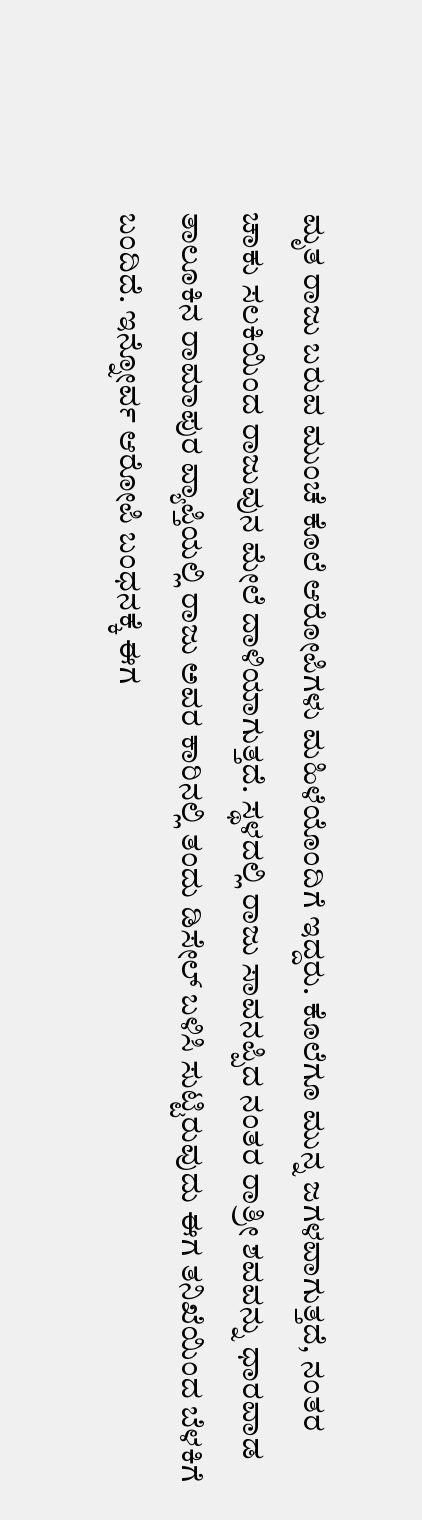ಮೃತ ರಾಜು ಬರುವ ಮುಂಚೆ ಕೊಲೆ ಆರೋಪಿಗಳು ಮಹಿಳೆಯೊಂದಿಗೆ ಇದ್ದರು. ಕೊಲೆಗೂ ಮುನ್ನ ಜಗಳವಾಗುತ್ತದೆ, ನಂತರ ಚಾಕು ಸಲಕಿಯಿಂದ ರಾಜುವುನ ಮೇಲೆ ದಾಳಿಯಾಗುತ್ತದೆ. ಸ್ಥಳದಲ್ಲಿ ರಾಜು ಸಾವನಪ್ಪಿದ ನಂತರ ರಾತ್ರೀ ಶವವನ್ನು ಧಾರವಾಡ ತಾಲೂಕಿನ ರಾಮಾಪುರ ವ್ಯಾಪ್ತಿಯಲ್ಲಿ ರಾಜು ಅವರ ಕಾರಿನಲ್ಲಿ ತಂದು ಡಿಸೇಲ್ ಬಳಿಸಿ ಸುಟ್ಟಿರುವುದು ಈಗ ತನಿಖೆಯಿಂದ ಬೆಳಕಿಗೆ ಬಂದಿದೆ. ಇನ್ನೋರ್ವ ಆರೋಪಿ ಬಂಧನಕ್ಕೆ ಈಗ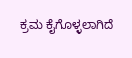ಕ್ರಮ ಕೈಗೊಳ್ಳಲಾಗಿದೆ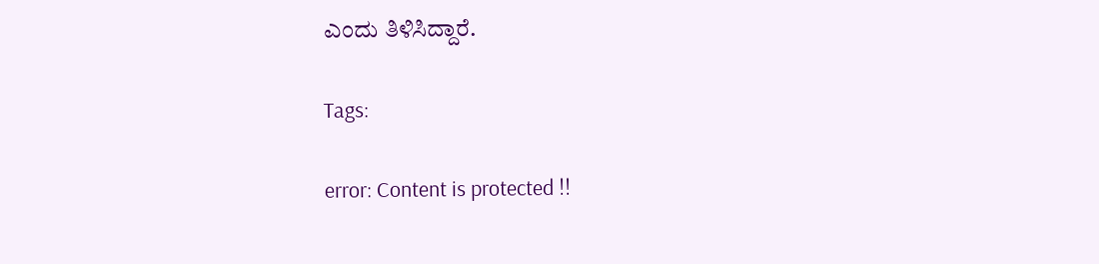ಎಂದು ತಿಳಿಸಿದ್ದಾರೆ.

Tags:

error: Content is protected !!